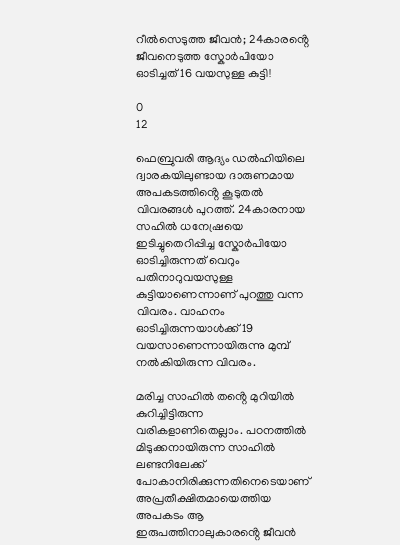റീൽസെടുത്ത ജീവൻ; 24കാരൻ്റെ ജീവനെടുത്ത സ്കോർപിയോ ഓടിച്ചത് 16 വയസുള്ള കുട്ടി!

0
12

ഫെബ്രുവരി ആദ്യം ഡൽഹിയിലെ ദ്വാരകയിലുണ്ടായ ദാരുണമായ അപകടത്തിൻ്റെ കൂടുതൽ വിവരങ്ങൾ പുറത്ത്. 24കാരനായ സഹിൽ ധനേഷ്രയെ ഇടിച്ചുതെറിപ്പിച്ച സ്കോർപിയോ ഓടിച്ചിരുന്നത് വെറും പതിനാറുവയസുള്ള കുട്ടിയാണെന്നാണ് പുറത്തു വന്ന വിവരം. വാഹനം ഓടിച്ചിരുന്നയാൾക്ക് 19 വയസാണെന്നായിരുന്നു മുമ്പ് നൽകിയിരുന്ന വിവരം.

മരിച്ച സാഹിൽ തൻ്റെ മുറിയിൽ കുറിച്ചിട്ടിരുന്ന വരികളാണിതെല്ലാം. പഠനത്തിൽ മിടുക്കനായിരുന്ന സാഹിൽ ലണ്ടനിലേക്ക് പോകാനിരിക്കുന്നതിനെടെയാണ് അപ്രതീക്ഷിതമായെത്തിയ അപകടം ആ ഇരുപത്തിനാലുകാരൻ്റെ ജീവൻ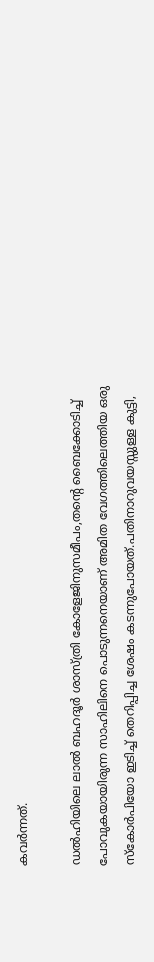കവർന്നത്.

ഡൽഹിയിലെ ലാൽ ബഹദൂർ ശാസ്ത്രി കോളേജിനുസമീപം,തൻ്റെ ബൈക്കോടിച്ച് പോവുകയായിരുന്ന സാഹിലിനെ പൊടുന്നനെയാണ് അമിത വേഗത്തിലെത്തിയ ഒരു സ്കോർപിയോ ഇടിച്ച് തെറിപ്പിച്ച ശേഷം കടന്നുപോയത്.പതിനാറുവയസ്സുള്ള കുട്ടി,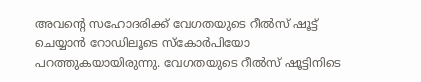അവൻ്റെ സഹോദരിക്ക് വേഗതയുടെ റീൽസ് ഷൂട്ട് ചെയ്യാൻ റോഡിലൂടെ സ്കോർപിയോ പറത്തുകയായിരുന്നു. വേഗതയുടെ റീൽസ് ഷൂട്ടിനിടെ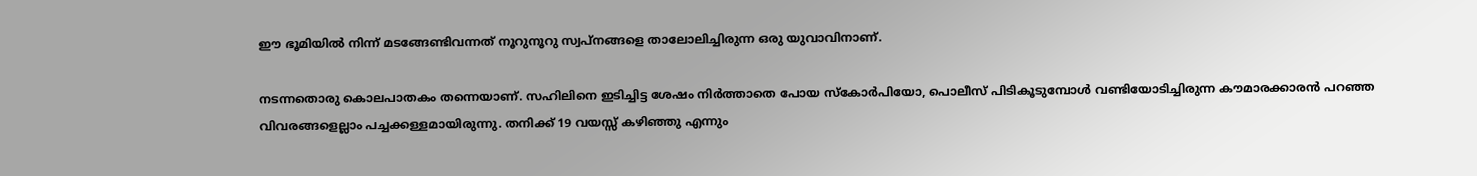ഈ ഭൂമിയിൽ നിന്ന് മടങ്ങേണ്ടിവന്നത് നൂറുനൂറു സ്വപ്നങ്ങളെ താലോലിച്ചിരുന്ന ഒരു യുവാവിനാണ്.

നടന്നതൊരു കൊലപാതകം തന്നെയാണ്. സഹിലിനെ ഇടിച്ചിട്ട ശേഷം നിർത്താതെ പോയ സ്കോർപിയോ, പൊലീസ് പിടികൂടുമ്പോൾ വണ്ടിയോടിച്ചിരുന്ന കൗമാരക്കാരൻ പറഞ്ഞ വിവരങ്ങളെല്ലാം പച്ചക്കള്ളമായിരുന്നു. തനിക്ക് 19 വയസ്സ് കഴിഞ്ഞു എന്നും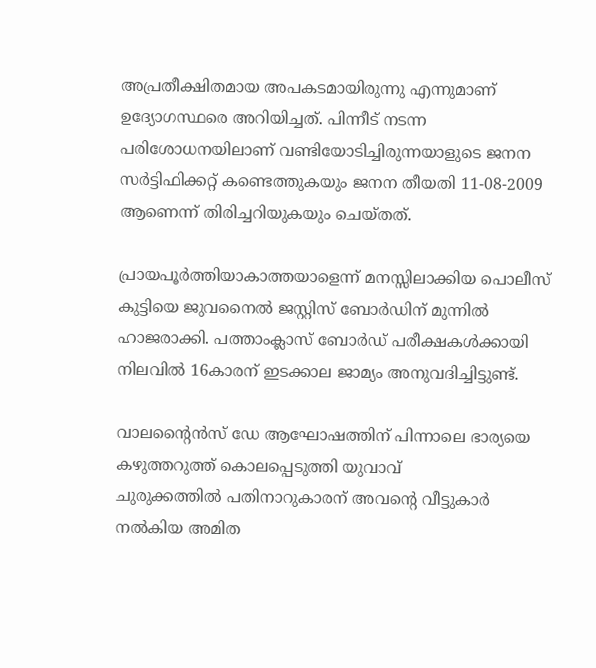അപ്രതീക്ഷിതമായ അപകടമായിരുന്നു എന്നുമാണ് ഉദ്യോഗസ്ഥരെ അറിയിച്ചത്. പിന്നീട് നടന്ന പരിശോധനയിലാണ് വണ്ടിയോടിച്ചിരുന്നയാളുടെ ജനന സർട്ടിഫിക്കറ്റ് കണ്ടെത്തുകയും ജനന തീയതി 11-08-2009 ആണെന്ന് തിരിച്ചറിയുകയും ചെയ്തത്.

പ്രായപൂർത്തിയാകാത്തയാളെന്ന് മനസ്സിലാക്കിയ പൊലീസ് കുട്ടിയെ ജുവനൈൽ ജസ്റ്റിസ് ബോർഡിന് മുന്നിൽ ഹാജരാക്കി. പത്താംക്ലാസ് ബോർഡ് പരീക്ഷകൾക്കായി നിലവിൽ 16കാരന് ഇടക്കാല ജാമ്യം അനുവദിച്ചിട്ടുണ്ട്.

വാലൻ്റൈൻസ് ഡേ ആഘോഷത്തിന് പിന്നാലെ ഭാര്യയെ കഴുത്തറുത്ത് കൊലപ്പെടുത്തി യുവാവ്
ചുരുക്കത്തിൽ പതിനാറുകാരന് അവൻ്റെ വീട്ടുകാർ നൽകിയ അമിത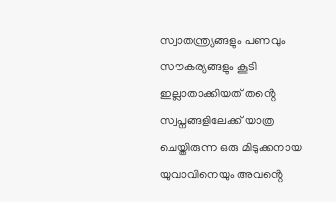സ്വാതന്ത്ര്യങ്ങളും പണവും സൗകര്യങ്ങളും കൂടി ഇല്ലാതാക്കിയത് തൻ്റെ സ്വപ്നങ്ങളിലേക്ക് യാത്ര ചെയ്തിരുന്ന ഒരു മിടുക്കനായ യുവാവിനെയും അവൻ്റെ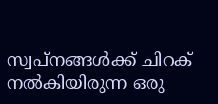സ്വപ്നങ്ങൾക്ക് ചിറക് നൽകിയിരുന്ന ഒരു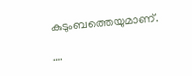കുടുംബത്തെയുമാണ്.

….